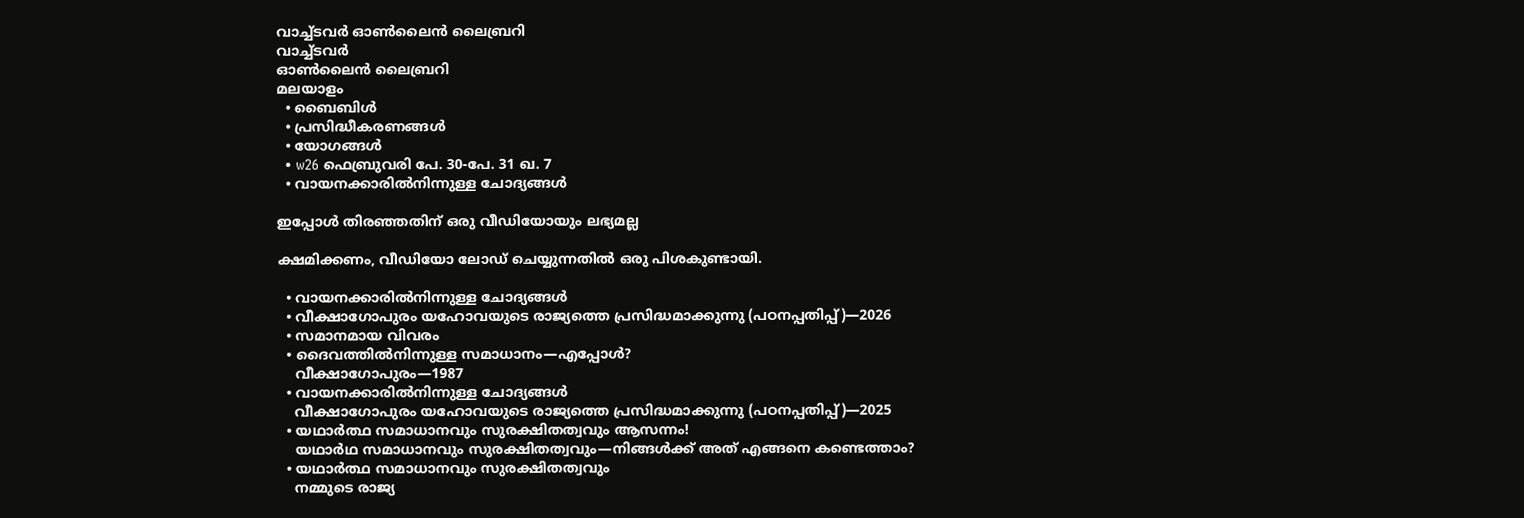വാച്ച്ടവര്‍ ഓണ്‍ലൈന്‍ ലൈബ്രറി
വാച്ച്ടവര്‍
ഓണ്‍ലൈന്‍ ലൈബ്രറി
മലയാളം
  • ബൈബിൾ
  • പ്രസിദ്ധീകരണങ്ങൾ
  • യോഗങ്ങൾ
  • w26 ഫെബ്രുവരി പേ. 30-പേ. 31 ഖ. 7
  • വായനക്കാരിൽനിന്നുള്ള ചോദ്യങ്ങൾ

ഇപ്പോൾ തിരഞ്ഞതിന് ഒരു വീഡിയോയും ലഭ്യമല്ല

ക്ഷമിക്കണം, വീഡിയോ ലോഡ് ചെയ്യുന്നതിൽ ഒരു പിശകുണ്ടായി.

  • വായനക്കാരിൽനിന്നുള്ള ചോദ്യങ്ങൾ
  • വീക്ഷാഗോപുരം യഹോവയുടെ രാജ്യത്തെ പ്രസിദ്ധമാക്കുന്നു (പഠനപ്പതിപ്പ്‌)—2026
  • സമാനമായ വിവരം
  • ദൈവത്തിൽനിന്നുള്ള സമാധാനം—എപ്പോൾ?
    വീക്ഷാഗോപുരം—1987
  • വായനക്കാരിൽനിന്നുള്ള ചോദ്യങ്ങൾ
    വീക്ഷാഗോപുരം യഹോവയുടെ രാജ്യത്തെ പ്രസിദ്ധമാക്കുന്നു (പഠനപ്പതിപ്പ്‌)—2025
  • യഥാർത്ഥ സമാധാനവും സുരക്ഷിതത്വവും ആസന്നം!
    യഥാർഥ സമാധാനവും സുരക്ഷിതത്വവും—നിങ്ങൾക്ക്‌ അത്‌ എങ്ങനെ കണ്ടെത്താം?
  • യഥാർത്ഥ സമാധാനവും സുരക്ഷിതത്വവും
    നമ്മുടെ രാജ്യ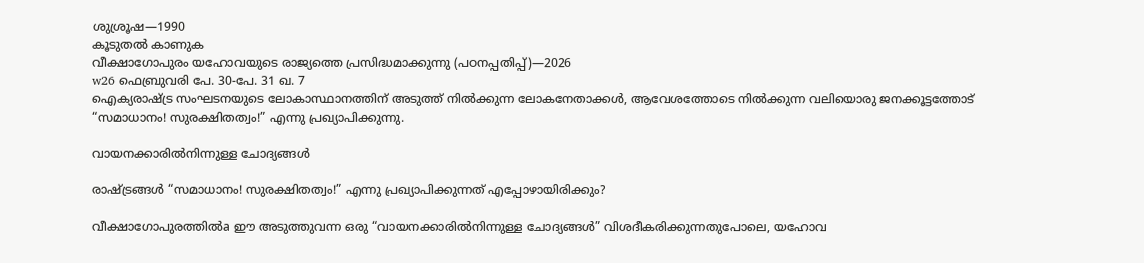ശുശ്രൂഷ—1990
കൂടുതൽ കാണുക
വീക്ഷാഗോപുരം യഹോവയുടെ രാജ്യത്തെ പ്രസിദ്ധമാക്കുന്നു (പഠനപ്പതിപ്പ്‌)—2026
w26 ഫെബ്രുവരി പേ. 30-പേ. 31 ഖ. 7
ഐക്യരാഷ്ട്ര സംഘടനയുടെ ലോകാസ്ഥാനത്തിന്‌ അടുത്ത്‌ നിൽക്കുന്ന ലോകനേതാക്കൾ, ആവേശത്തോടെ നിൽക്കുന്ന വലിയൊരു ജനക്കൂട്ടത്തോട്‌ “സമാധാനം! സുരക്ഷിതത്വം!” എന്നു പ്രഖ്യാപിക്കുന്നു.

വായനക്കാരിൽനിന്നുള്ള ചോദ്യങ്ങൾ

രാഷ്‌ട്രങ്ങൾ “സമാധാനം! സുരക്ഷിതത്വം!” എന്നു പ്രഖ്യാപിക്കുന്നത്‌ എപ്പോഴായിരിക്കും?

വീക്ഷാഗോപുരത്തിൽa ഈ അടുത്തുവന്ന ഒരു “വായനക്കാരിൽനിന്നുള്ള ചോദ്യങ്ങൾ” വിശദീകരിക്കുന്നതുപോലെ, യഹോവ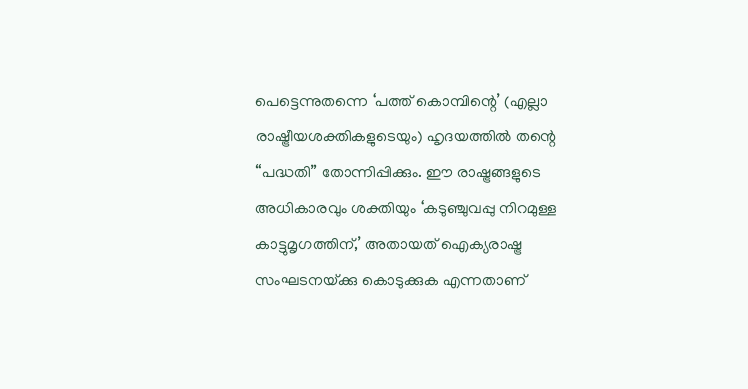പെട്ടെന്നുതന്നെ ‘പത്ത്‌ കൊമ്പിന്റെ’ (എല്ലാ രാഷ്ട്രീയശക്തികളുടെയും) ഹൃദയത്തിൽ തന്റെ “പദ്ധതി” തോന്നിപ്പിക്കും. ഈ രാഷ്ട്രങ്ങളുടെ അധികാരവും ശക്തിയും ‘കടുഞ്ചുവപ്പു നിറമുള്ള കാട്ടുമൃഗത്തിന്‌,’ അതായത്‌ ഐക്യരാഷ്ട്ര സംഘടനയ്‌ക്കു കൊടുക്കുക എന്നതാണ്‌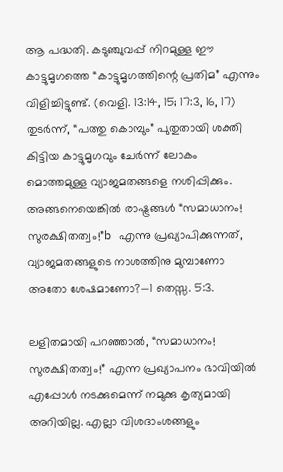ആ പദ്ധതി. കടുഞ്ചുവപ്പ്‌ നിറമുള്ള ഈ കാട്ടുമൃഗത്തെ “കാട്ടുമൃഗത്തിന്റെ പ്രതിമ” എന്നും വിളിച്ചിട്ടുണ്ട്‌. (വെളി. 13:14, 15; 17:3, 16, 17) തുടർന്ന്‌, “പത്തു കൊമ്പും” പുതുതായി ശക്തി കിട്ടിയ കാട്ടുമൃഗവും ചേർന്ന്‌ ലോകം മൊത്തമുള്ള വ്യാജമതങ്ങളെ നശിപ്പിക്കും. അങ്ങനെയെങ്കിൽ രാഷ്ട്രങ്ങൾ “സമാധാനം! സുരക്ഷിതത്വം!”b എന്നു പ്രഖ്യാപിക്കുന്നത്‌, വ്യാജമതങ്ങളുടെ നാശത്തിനു മുമ്പാണോ അതോ ശേഷമാണോ?—1 തെസ്സ. 5:3.

ലളിതമായി പറഞ്ഞാൽ, “സമാധാനം! സുരക്ഷിതത്വം!” എന്ന പ്രഖ്യാപനം ഭാവിയിൽ എപ്പോൾ നടക്കുമെന്ന്‌ നമുക്കു കൃത്യമായി അറിയില്ല. എല്ലാ വിശദാംശങ്ങളും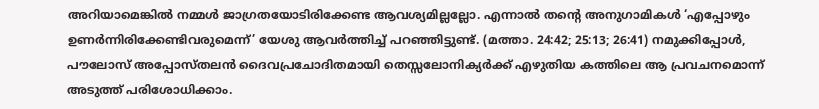അറിയാമെങ്കിൽ നമ്മൾ ജാഗ്രതയോടിരിക്കേണ്ട ആവശ്യമില്ലല്ലോ. എന്നാൽ തന്റെ അനുഗാമികൾ ‘എപ്പോഴും ഉണർന്നിരിക്കേണ്ടിവരുമെന്ന്‌’ യേശു ആവർത്തിച്ച്‌ പറഞ്ഞിട്ടുണ്ട്‌. (മത്താ. 24:42; 25:13; 26:41) നമുക്കിപ്പോൾ, പൗലോസ്‌ അപ്പോസ്‌തലൻ ദൈവപ്രചോദിതമായി തെസ്സലോനിക്യർക്ക്‌ എഴുതിയ കത്തിലെ ആ പ്രവചനമൊന്ന്‌ അടുത്ത്‌ പരിശോധിക്കാം.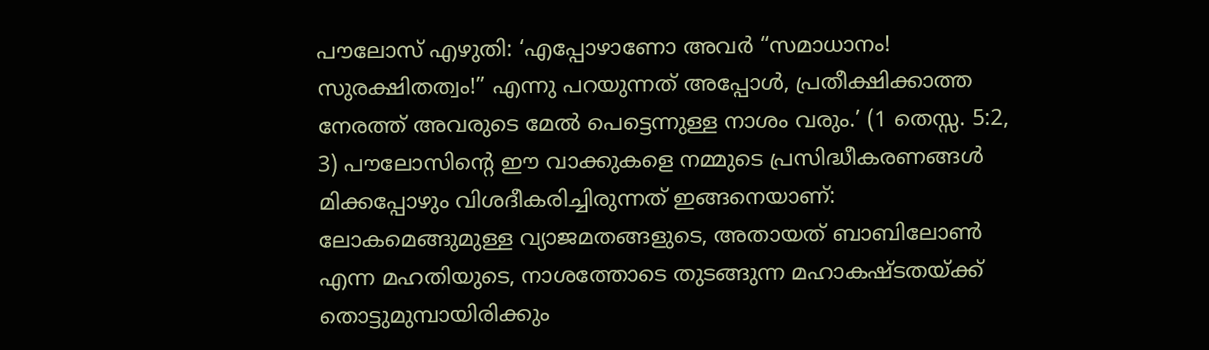പൗലോസ്‌ എഴുതി: ‘എപ്പോഴാണോ അവർ “സമാധാനം! സുരക്ഷിതത്വം!” എന്നു പറയുന്നത്‌ അപ്പോൾ, പ്രതീക്ഷിക്കാത്ത നേരത്ത്‌ അവരുടെ മേൽ പെട്ടെന്നുള്ള നാശം വരും.’ (1 തെസ്സ. 5:2, 3) പൗലോസിന്റെ ഈ വാക്കുകളെ നമ്മുടെ പ്രസിദ്ധീകരണങ്ങൾ മിക്കപ്പോഴും വിശദീകരിച്ചിരുന്നത്‌ ഇങ്ങനെയാണ്‌: ലോകമെങ്ങുമുള്ള വ്യാജമതങ്ങളുടെ, അതായത്‌ ബാബിലോൺ എന്ന മഹതിയുടെ, നാശത്തോടെ തുടങ്ങുന്ന മഹാകഷ്ടതയ്‌ക്ക്‌ തൊട്ടുമുമ്പായിരിക്കും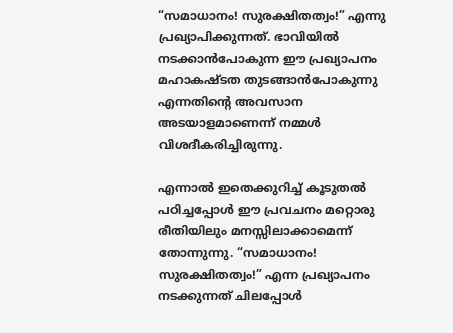“സമാധാനം! സുരക്ഷിതത്വം!” എന്നു പ്രഖ്യാപിക്കുന്നത്‌. ഭാവിയിൽ നടക്കാൻപോകുന്ന ഈ പ്രഖ്യാപനം മഹാകഷ്ടത തുടങ്ങാൻപോകുന്നു എന്നതിന്റെ അവസാന അടയാളമാണെന്ന്‌ നമ്മൾ വിശദീകരിച്ചിരുന്നു.

എന്നാൽ ഇതെക്കുറിച്ച്‌ കൂടുതൽ പഠിച്ചപ്പോൾ ഈ പ്രവചനം മറ്റൊരു രീതിയിലും മനസ്സിലാക്കാമെന്ന്‌ തോന്നുന്നു. “സമാധാനം! സുരക്ഷിതത്വം!” എന്ന പ്രഖ്യാപനം നടക്കുന്നത്‌ ചിലപ്പോൾ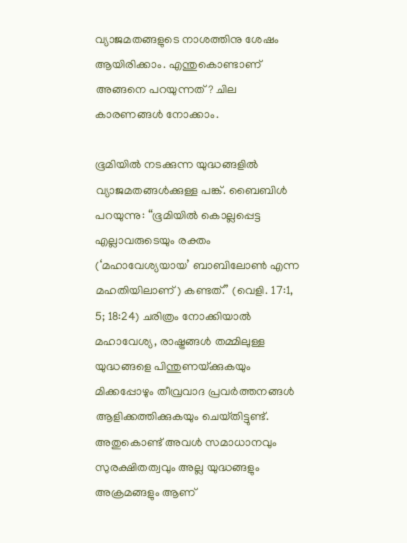വ്യാജമതങ്ങളുടെ നാശത്തിനു ശേഷം ആയിരിക്കാം. എന്തുകൊണ്ടാണ്‌ അങ്ങനെ പറയുന്നത്‌? ചില കാരണങ്ങൾ നോക്കാം.

ഭൂമിയിൽ നടക്കുന്ന യുദ്ധങ്ങളിൽ വ്യാജമതങ്ങൾക്കുള്ള പങ്ക്‌. ബൈബിൾ പറയുന്നു: “ഭൂമിയിൽ കൊല്ലപ്പെട്ട എല്ലാവരുടെയും രക്തം (‘മഹാവേശ്യയായ’ ബാബിലോൺ എന്ന മഹതിയിലാണ്‌) കണ്ടത്‌.” (വെളി. 17:1, 5; 18:24) ചരിത്രം നോക്കിയാൽ മഹാവേശ്യ, രാഷ്ട്രങ്ങൾ തമ്മിലുള്ള യുദ്ധങ്ങളെ പിന്തുണയ്‌ക്കുകയും മിക്കപ്പോഴും തീവ്രവാദ പ്രവർത്തനങ്ങൾ ആളിക്കത്തിക്കുകയും ചെയ്‌തിട്ടുണ്ട്‌. അതുകൊണ്ട്‌ അവൾ സമാധാനവും സുരക്ഷിതത്വവും അല്ല യുദ്ധങ്ങളും അക്രമങ്ങളും ആണ്‌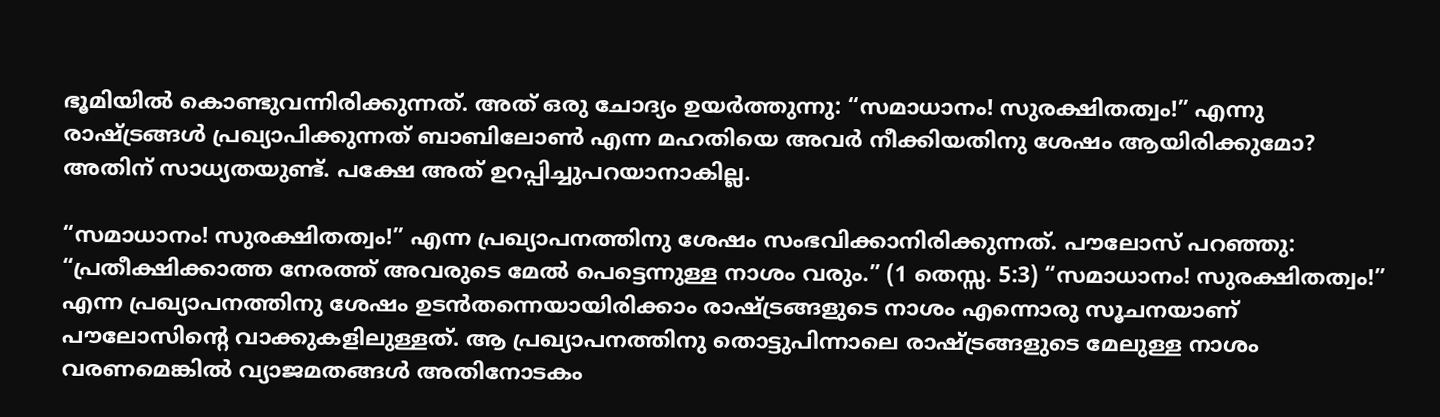ഭൂമിയിൽ കൊണ്ടുവന്നിരിക്കുന്നത്‌. അത്‌ ഒരു ചോദ്യം ഉയർത്തുന്നു: “സമാധാനം! സുരക്ഷിതത്വം!” എന്നു രാഷ്ട്രങ്ങൾ പ്രഖ്യാപിക്കുന്നത്‌ ബാബിലോൺ എന്ന മഹതിയെ അവർ നീക്കിയതിനു ശേഷം ആയിരിക്കുമോ? അതിന്‌ സാധ്യതയുണ്ട്‌. പക്ഷേ അത്‌ ഉറപ്പിച്ചുപറയാനാകില്ല.

“സമാധാനം! സുരക്ഷിതത്വം!” എന്ന പ്രഖ്യാപനത്തിനു ശേഷം സംഭവിക്കാനിരിക്കുന്നത്‌. പൗലോസ്‌ പറഞ്ഞു: “പ്രതീക്ഷിക്കാത്ത നേരത്ത്‌ അവരുടെ മേൽ പെട്ടെന്നുള്ള നാശം വരും.” (1 തെസ്സ. 5:3) “സമാധാനം! സുരക്ഷിതത്വം!” എന്ന പ്രഖ്യാപനത്തിനു ശേഷം ഉടൻതന്നെയായിരിക്കാം രാഷ്ട്രങ്ങളുടെ നാശം എന്നൊരു സൂചനയാണ്‌ പൗലോസിന്റെ വാക്കുകളിലുള്ളത്‌. ആ പ്രഖ്യാപനത്തിനു തൊട്ടുപിന്നാലെ രാഷ്ട്രങ്ങളുടെ മേലുള്ള നാശം വരണമെങ്കിൽ വ്യാജമതങ്ങൾ അതിനോടകം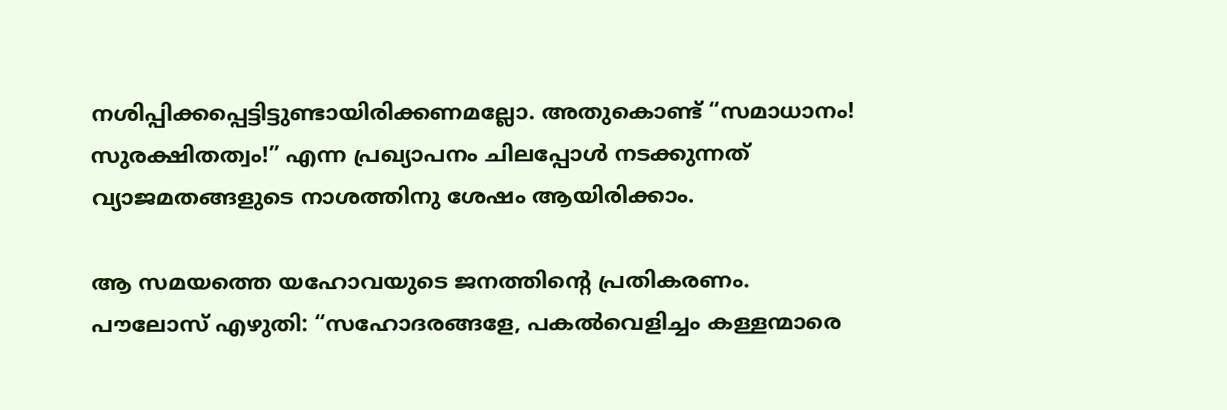നശിപ്പിക്കപ്പെട്ടിട്ടുണ്ടായിരിക്കണമല്ലോ. അതുകൊണ്ട്‌ “സമാധാനം! സുരക്ഷിതത്വം!” എന്ന പ്രഖ്യാപനം ചിലപ്പോൾ നടക്കുന്നത്‌ വ്യാജമതങ്ങളുടെ നാശത്തിനു ശേഷം ആയിരിക്കാം.

ആ സമയത്തെ യഹോവയുടെ ജനത്തിന്റെ പ്രതികരണം. പൗലോസ്‌ എഴുതി: “സഹോദരങ്ങളേ, പകൽവെളിച്ചം കള്ളന്മാരെ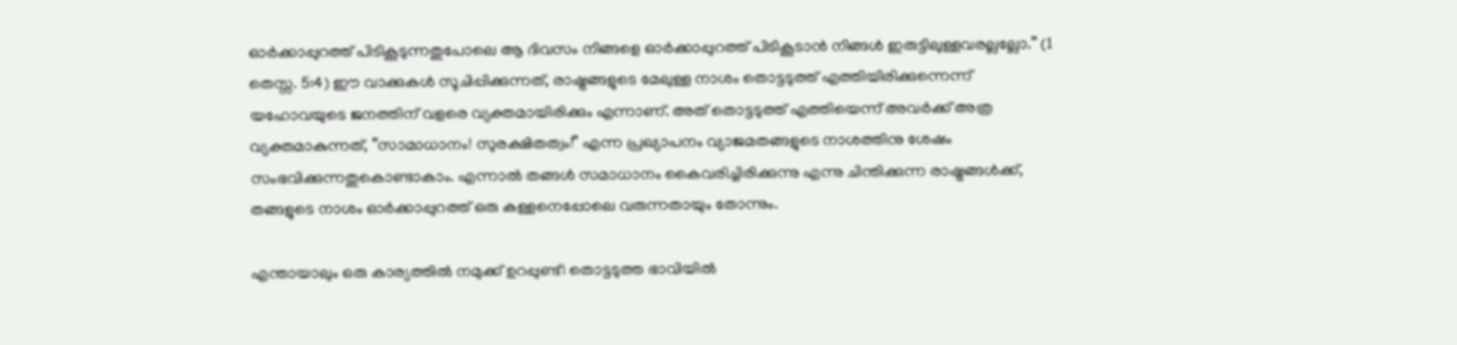ഓർക്കാപ്പുറത്ത്‌ പിടികൂടുന്നതുപോലെ ആ ദിവസം നിങ്ങളെ ഓർക്കാപ്പുറത്ത്‌ പിടികൂടാൻ നിങ്ങൾ ഇരുട്ടിലുള്ളവരല്ലല്ലോ.” (1 തെസ്സ. 5:4) ഈ വാക്കുകൾ സൂചിപ്പിക്കുന്നത്‌, രാഷ്ട്രങ്ങളുടെ മേലുള്ള നാശം തൊട്ടടുത്ത്‌ എത്തിയിരിക്കുന്നെന്ന്‌ യഹോവയുടെ ജനത്തിന്‌ വളരെ വ്യക്തമായിരിക്കും എന്നാണ്‌. അത്‌ തൊട്ടടുത്ത്‌ എത്തിയെന്ന്‌ അവർക്ക്‌ അത്ര വ്യക്തമാകുന്നത്‌, “സാമാധാനം! സുരക്ഷിതത്വം!” എന്ന പ്രഖ്യാപനം വ്യാജമതങ്ങളുടെ നാശത്തിനു ശേഷം സംഭവിക്കുന്നതുകൊണ്ടാകാം. എന്നാൽ തങ്ങൾ സമാധാനം കൈവരിച്ചിരിക്കുന്നു എന്നു ചിന്തിക്കുന്ന രാഷ്ട്രങ്ങൾക്ക്‌, തങ്ങളുടെ നാശം ഓർക്കാപ്പുറത്ത്‌ ഒരു കള്ളനെപ്പോലെ വരുന്നതായും തോന്നും.

എന്തായാലും ഒരു കാര്യത്തിൽ നമുക്ക്‌ ഉറപ്പുണ്ട്‌: തൊട്ടടുത്ത ഭാവിയിൽ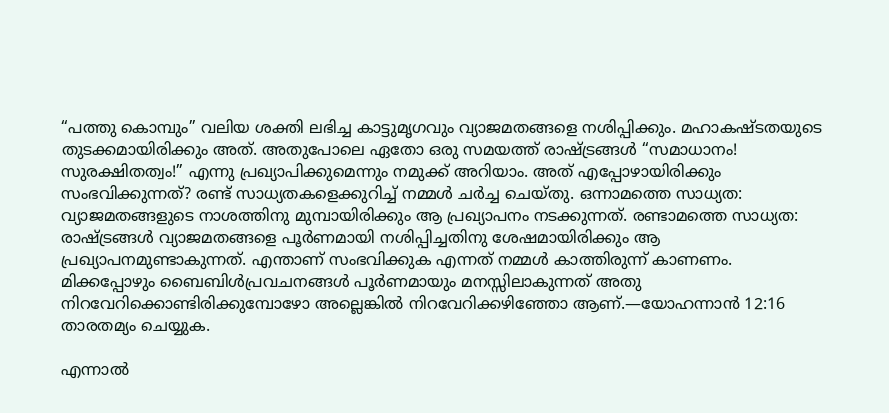“പത്തു കൊമ്പും” വലിയ ശക്തി ലഭിച്ച കാട്ടുമൃഗവും വ്യാജമതങ്ങളെ നശിപ്പിക്കും. മഹാകഷ്ടതയുടെ തുടക്കമായിരിക്കും അത്‌. അതുപോലെ ഏതോ ഒരു സമയത്ത്‌ രാഷ്ട്രങ്ങൾ “സമാധാനം! സുരക്ഷിതത്വം!” എന്നു പ്രഖ്യാപിക്കുമെന്നും നമുക്ക്‌ അറിയാം. അത്‌ എപ്പോഴായിരിക്കും സംഭവിക്കുന്നത്‌? രണ്ട്‌ സാധ്യതകളെക്കുറിച്ച്‌ നമ്മൾ ചർച്ച ചെയ്‌തു. ഒന്നാമത്തെ സാധ്യത: വ്യാജമതങ്ങളുടെ നാശത്തിനു മുമ്പായിരിക്കും ആ പ്രഖ്യാപനം നടക്കുന്നത്‌. രണ്ടാമത്തെ സാധ്യത: രാഷ്ട്രങ്ങൾ വ്യാജമതങ്ങളെ പൂർണമായി നശിപ്പിച്ചതിനു ശേഷമായിരിക്കും ആ പ്രഖ്യാപനമുണ്ടാകുന്നത്‌. എന്താണ്‌ സംഭവിക്കുക എന്നത്‌ നമ്മൾ കാത്തിരുന്ന്‌ കാണണം. മിക്കപ്പോഴും ബൈബിൾപ്രവചനങ്ങൾ പൂർണമായും മനസ്സിലാകുന്നത്‌ അതു നിറവേറിക്കൊണ്ടിരിക്കുമ്പോഴോ അല്ലെങ്കിൽ നിറവേറിക്കഴിഞ്ഞോ ആണ്‌.—യോഹന്നാൻ 12:16 താരതമ്യം ചെയ്യുക.

എന്നാൽ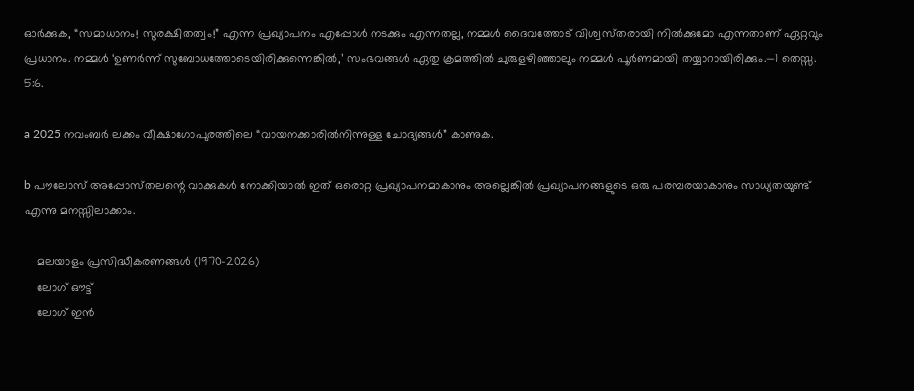ഓർക്കുക, “സമാധാനം! സുരക്ഷിതത്വം!” എന്ന പ്രഖ്യാപനം എപ്പോൾ നടക്കും എന്നതല്ല, നമ്മൾ ദൈവത്തോട്‌ വിശ്വസ്‌തരായി നിൽക്കുമോ എന്നതാണ്‌ ഏറ്റവും പ്രധാനം. നമ്മൾ ‘ഉണർന്ന്‌ സുബോധത്തോടെയിരിക്കുന്നെങ്കിൽ,’ സംഭവങ്ങൾ ഏതു ക്രമത്തിൽ ചുരുളഴിഞ്ഞാലും നമ്മൾ പൂർണമായി തയ്യാറായിരിക്കും.—1 തെസ്സ. 5:6.

a 2025 നവംബർ ലക്കം വീക്ഷാഗോപുരത്തിലെ “വായനക്കാരിൽനിന്നുള്ള ചോദ്യങ്ങൾ” കാണുക.

b പൗലോസ്‌ അപ്പോസ്‌തലന്റെ വാക്കുകൾ നോക്കിയാൽ ഇത്‌ ഒരൊറ്റ പ്രഖ്യാപനമാകാനും അല്ലെങ്കിൽ പ്രഖ്യാപനങ്ങളുടെ ഒരു പരമ്പരയാകാനും സാധ്യതയുണ്ട്‌ എന്നു മനസ്സിലാക്കാം.

    മലയാളം പ്രസിദ്ധീകരണങ്ങൾ (1970-2026)
    ലോഗ് ഔട്ട്
    ലോഗ് ഇൻ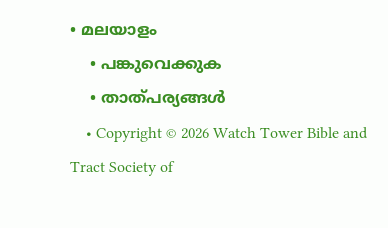• മലയാളം
    • പങ്കുവെക്കുക
    • താത്പര്യങ്ങൾ
    • Copyright © 2026 Watch Tower Bible and Tract Society of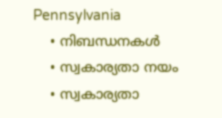Pennsylvania
    • നിബന്ധനകള്‍
    • സ്വകാര്യതാ നയം
    • സ്വകാര്യതാ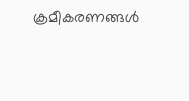ക്രമീകരണങ്ങൾ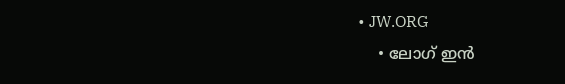• JW.ORG
    • ലോഗ് ഇൻ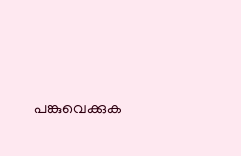പങ്കുവെക്കുക